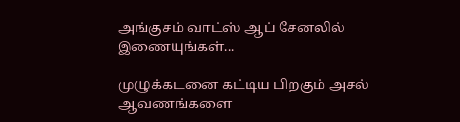அங்குசம் வாட்ஸ் ஆப் சேனலில் இணையுங்கள்...

முழுக்கடனை கட்டிய பிறகும் அசல் ஆவணங்களை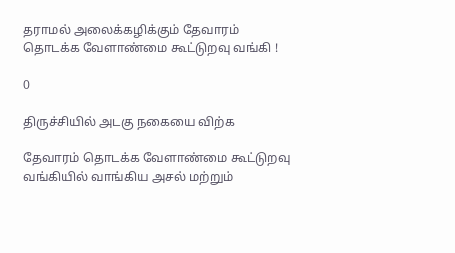தராமல் அலைக்கழிக்கும் தேவாரம் தொடக்க வேளாண்மை கூட்டுறவு வங்கி !

0

திருச்சியில் அடகு நகையை விற்க

தேவாரம் தொடக்க வேளாண்மை கூட்டுறவு வங்கியில் வாங்கிய அசல் மற்றும்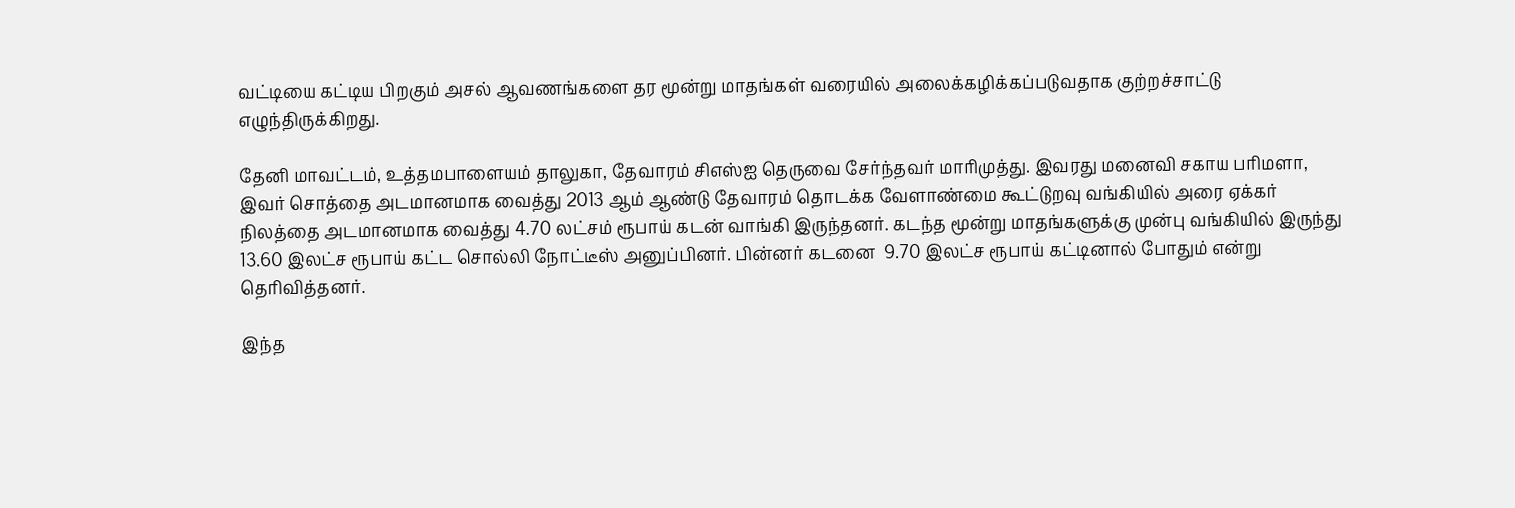வட்டியை கட்டிய பிறகும் அசல் ஆவணங்களை தர மூன்று மாதங்கள் வரையில் அலைக்கழிக்கப்படுவதாக குற்றச்சாட்டு எழுந்திருக்கிறது.

தேனி மாவட்டம், உத்தமபாளையம் தாலுகா, தேவாரம் சிஎஸ்ஐ தெருவை சேர்ந்தவர் மாரிமுத்து. இவரது மனைவி சகாய பரிமளா, இவர் சொத்தை அடமானமாக வைத்து 2013 ஆம் ஆண்டு தேவாரம் தொடக்க வேளாண்மை கூட்டுறவு வங்கியில் அரை ஏக்கர் நிலத்தை அடமானமாக வைத்து 4.70 லட்சம் ரூபாய் கடன் வாங்கி இருந்தனர். கடந்த மூன்று மாதங்களுக்கு முன்பு வங்கியில் இருந்து 13.60 இலட்ச ரூபாய் கட்ட சொல்லி நோட்டீஸ் அனுப்பினர். பின்னர் கடனை  9.70 இலட்ச ரூபாய் கட்டினால் போதும் என்று தெரிவித்தனர்.

இந்த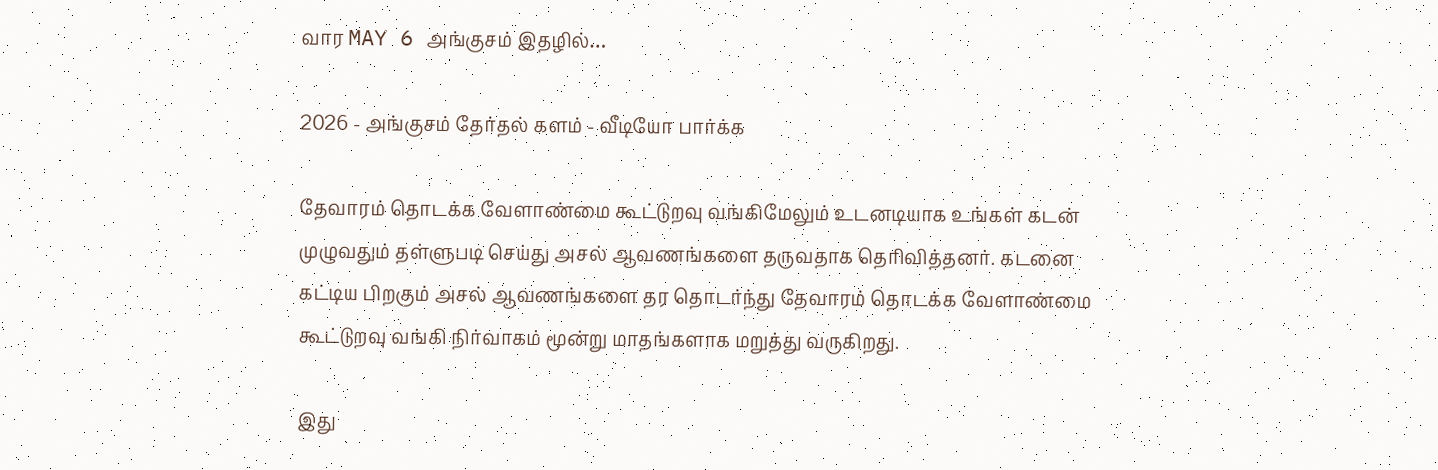வார MAY 6 அங்குசம் இதழில்…

2026 - அங்குசம் தேர்தல் களம் - வீடியோ பார்க்க

தேவாரம் தொடக்க வேளாண்மை கூட்டுறவு வங்கிமேலும் உடனடியாக உங்கள் கடன் முழுவதும் தள்ளுபடி செய்து அசல் ஆவணங்களை தருவதாக தெரிவித்தனர். கடனை கட்டிய பிறகும் அசல் ஆவணங்களை தர தொடர்ந்து தேவாரம் தொடக்க வேளாண்மை கூட்டுறவு வங்கி நிர்வாகம் மூன்று மாதங்களாக மறுத்து வருகிறது.

இது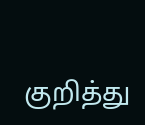குறித்து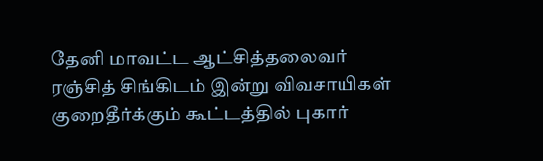தேனி மாவட்ட ஆட்சித்தலைவர் ரஞ்சித் சிங்கிடம் இன்று விவசாயிகள் குறைதீர்க்கும் கூட்டத்தில் புகார்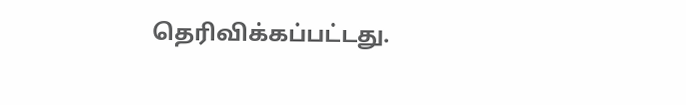தெரிவிக்கப்பட்டது.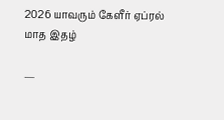2026 யாவரும் கேளீர் ஏப்ரல் மாத இதழ்

—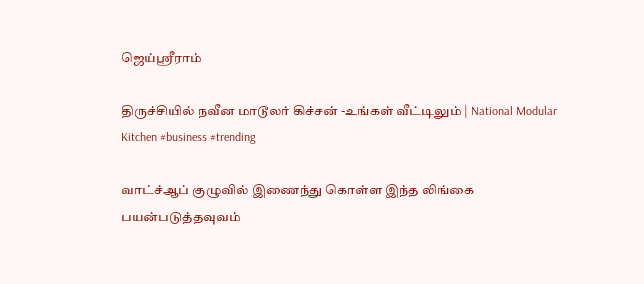ஜெய்ஸ்ரீராம்

திருச்சியில் நவீன மாடூலர் கிச்சன் -உங்கள் வீட்டிலும் | National Modular Kitchen #business #trending

வாட்ச்ஆப் குழுவில் இணைந்து கொள்ள இந்த லிங்கை பயன்படுத்தவுவம்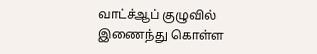வாட்ச்ஆப் குழுவில் இணைந்து கொள்ள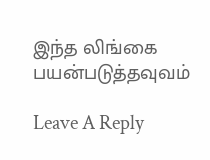இந்த லிங்கை பயன்படுத்தவுவம்

Leave A Reply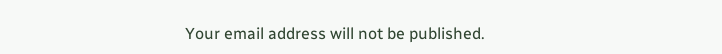Your email address will not be published.